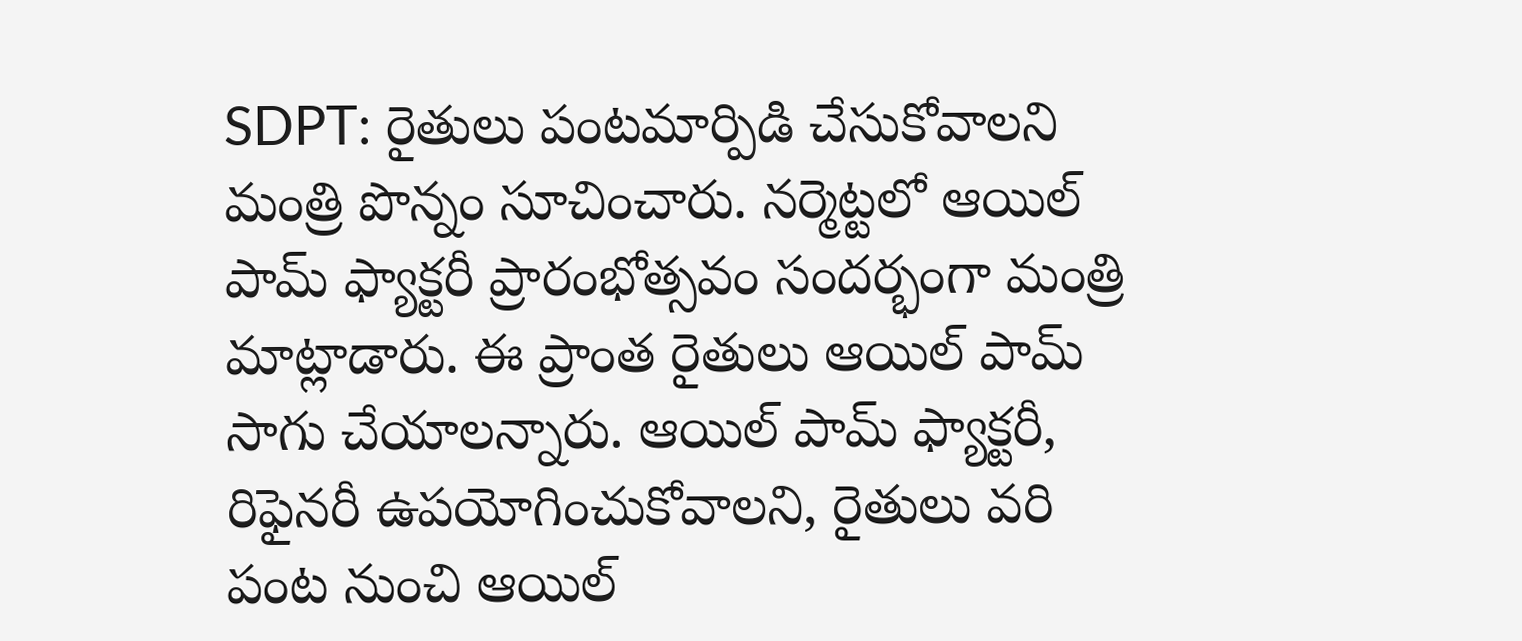SDPT: రైతులు పంటమార్పిడి చేసుకోవాలని మంత్రి పొన్నం సూచించారు. నర్మెట్టలో ఆయిల్ పామ్ ఫ్యాక్టరీ ప్రారంభోత్సవం సందర్భంగా మంత్రి మాట్లాడారు. ఈ ప్రాంత రైతులు ఆయిల్ పామ్ సాగు చేయాలన్నారు. ఆయిల్ పామ్ ఫ్యాక్టరీ, రిఫైనరీ ఉపయోగించుకోవాలని, రైతులు వరి పంట నుంచి ఆయిల్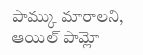పామ్కు మారాలని, ఆయిల్ పామ్లో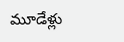మూడేళ్లు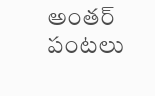అంతర్ పంటలు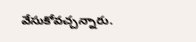వేసుకోవచ్చన్నారు.